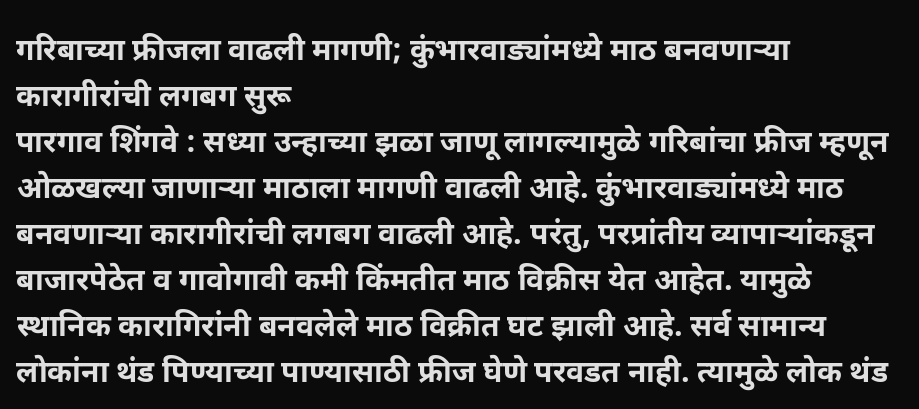गरिबाच्या फ्रीजला वाढली मागणी; कुंभारवाड्यांमध्ये माठ बनवणाऱ्या कारागीरांची लगबग सुरू
पारगाव शिंगवे : सध्या उन्हाच्या झळा जाणू लागल्यामुळे गरिबांचा फ्रीज म्हणून ओळखल्या जाणाऱ्या माठाला मागणी वाढली आहे. कुंभारवाड्यांमध्ये माठ बनवणाऱ्या कारागीरांची लगबग वाढली आहे. परंतु, परप्रांतीय व्यापाऱ्यांकडून बाजारपेठेत व गावोगावी कमी किंमतीत माठ विक्रीस येत आहेत. यामुळे स्थानिक कारागिरांनी बनवलेले माठ विक्रीत घट झाली आहे. सर्व सामान्य लोकांना थंड पिण्याच्या पाण्यासाठी फ्रीज घेणे परवडत नाही. त्यामुळे लोक थंड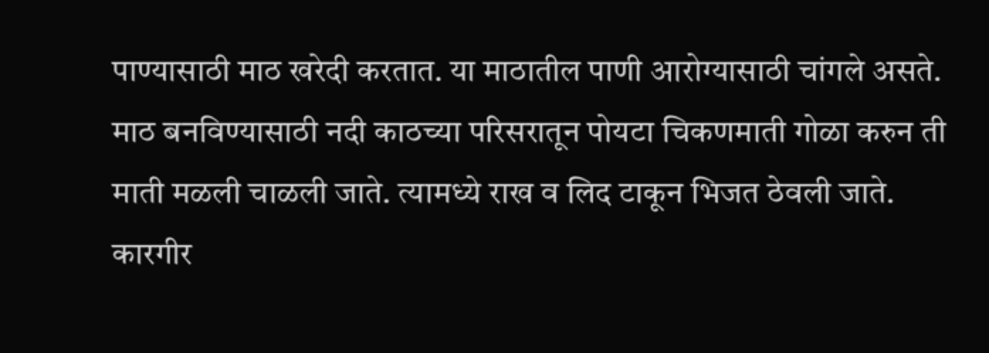पाण्यासाठी माठ खरेदी करतात. या माठातील पाणी आरोग्यासाठी चांगले असते.
माठ बनविण्यासाठी नदी काठच्या परिसरातून पोयटा चिकणमाती गोळा करुन ती माती मळली चाळली जाते. त्यामध्ये राख व लिद टाकून भिजत ठेवली जाते. कारगीर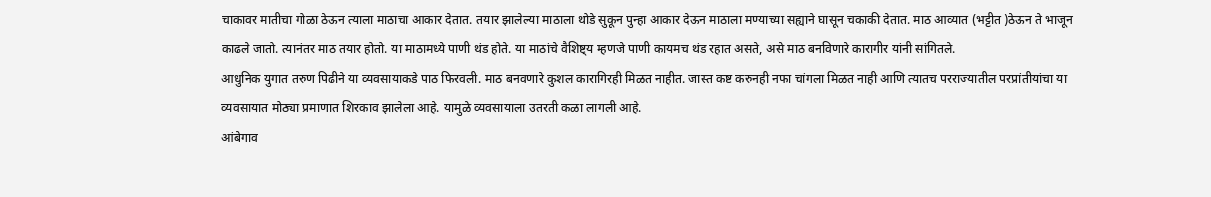चाकावर मातीचा गोळा ठेऊन त्याला माठाचा आकार देतात. तयार झालेल्या माठाला थोडे सुकून पुन्हा आकार देऊन माठाला मण्याच्या सह्याने घासून चकाकी देतात. माठ आव्यात (भट्टीत )ठेऊन ते भाजून काढले जातो. त्यानंतर माठ तयार होतो. या माठामध्ये पाणी थंड होते. या माठांचे वैशिष्ट्य म्हणजे पाणी कायमच थंड रहात असते, असे माठ बनविणारे कारागीर यांनी सांगितले.
आधुनिक युगात तरुण पिढीने या व्यवसायाकडे पाठ फिरवली. माठ बनवणारे कुशल कारागिरही मिळत नाहीत. जास्त कष्ट करुनही नफा चांगला मिळत नाही आणि त्यातच परराज्यातील परप्रांतीयांचा या व्यवसायात मोठ्या प्रमाणात शिरकाव झालेला आहे. यामुळे व्यवसायाला उतरती कळा लागली आहे.
आंबेगाव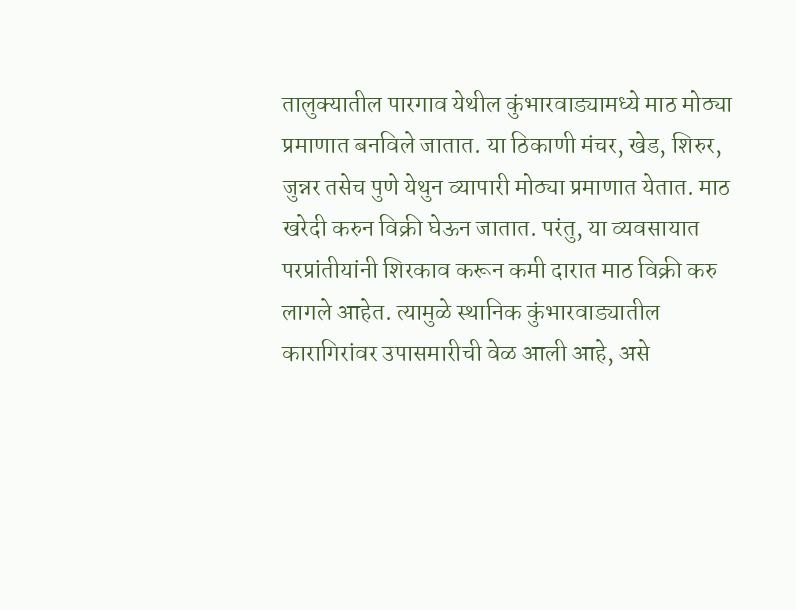तालुक्यातील पारगाव येथील कुंभारवाड्यामध्ये माठ मोठ्या प्रमाणात बनविले जातात. या ठिकाणी मंचर, खेड, शिरुर, जुन्नर तसेच पुणे येथुन व्यापारी मोठ्या प्रमाणात येतात. माठ खरेदी करुन विक्री घेऊन जातात. परंतु, या व्यवसायात परप्रांतीयांनी शिरकाव करून कमी दारात माठ विक्री करु लागले आहेत. त्यामुळे स्थानिक कुंभारवाड्यातील कारागिरांवर उपासमारीची वेळ आली आहे, असे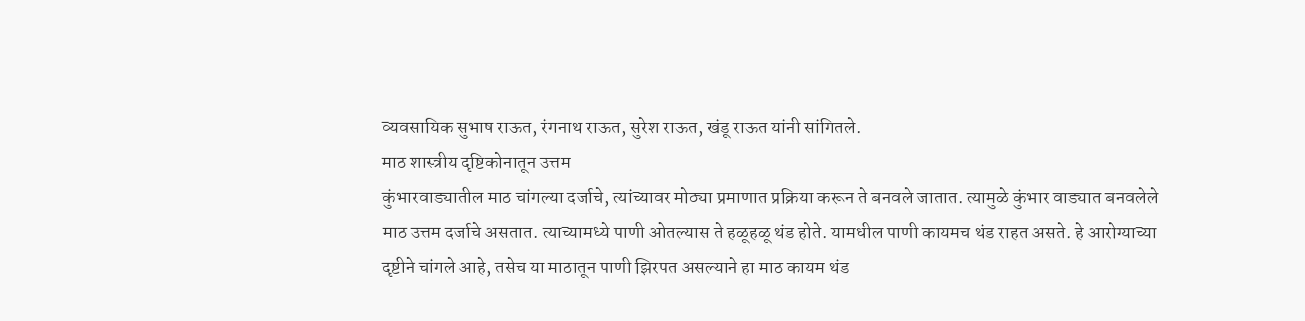व्यवसायिक सुभाष राऊत, रंगनाथ राऊत, सुरेश राऊत, खंडू राऊत यांनी सांगितले.
माठ शास्त्रीय दृष्टिकोनातून उत्तम
कुंभारवाड्यातील माठ चांगल्या दर्जाचे, त्यांच्यावर मोठ्या प्रमाणात प्रक्रिया करून ते बनवले जातात. त्यामुळे कुंभार वाड्यात बनवलेले माठ उत्तम दर्जाचे असतात. त्याच्यामध्ये पाणी ओतल्यास ते हळूहळू थंड होते. यामधील पाणी कायमच थंड राहत असते. हे आरोग्याच्या दृष्टीने चांगले आहे, तसेच या माठातून पाणी झिरपत असल्याने हा माठ कायम थंड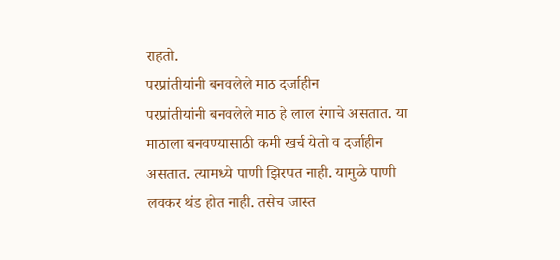राहतो.
परप्रांतीयांनी बनवलेले माठ दर्जाहीन
परप्रांतीयांनी बनवलेले माठ हे लाल रंगाचे असतात. या माठाला बनवण्यासाठी कमी खर्च येतो व दर्जाहीन असतात. त्यामध्ये पाणी झिरपत नाही. यामुळे पाणी लवकर थंड होत नाही. तसेच जास्त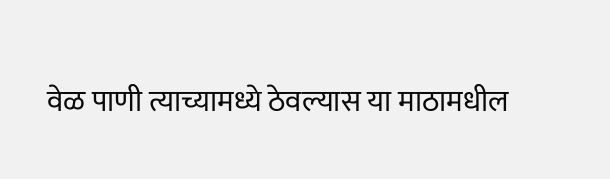वेळ पाणी त्याच्यामध्ये ठेवल्यास या माठामधील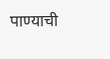पाण्याची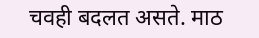चवही बदलत असते. माठ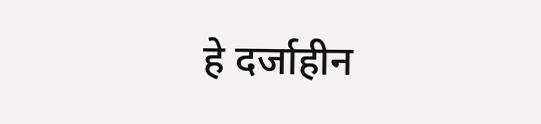हे दर्जाहीन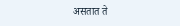असतात ते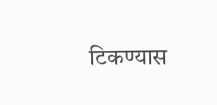टिकण्यास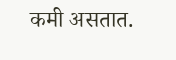कमी असतात.